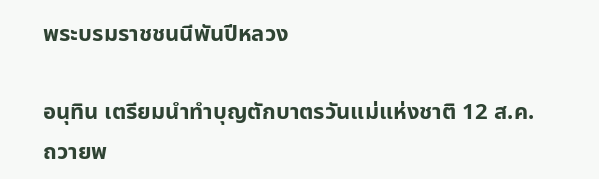พระบรมราชชนนีพันปีหลวง

อนุทิน เตรียมนำทำบุญตักบาตรวันแม่แห่งชาติ 12 ส.ค. ถวายพ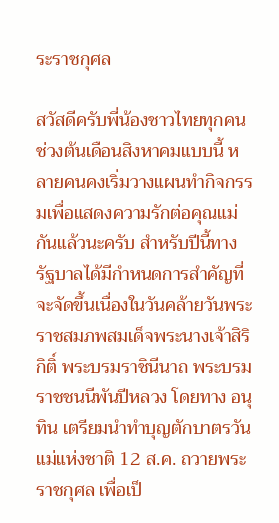ระราชกุศล

สวัสดีครับพี่น้องชาวไทยทุกคน ช่วงต้นเดือนสิงหาคมแบบนี้ หลายคนคงเริ่มวางแผนทำกิจกรรมเพื่อแสดงความรักต่อคุณแม่กันแล้วนะครับ สำหรับปีนี้ทางรัฐบาลได้มีกำหนดการสำคัญที่จะจัดขึ้นเนื่องในวันคล้ายวันพระราชสมภพสมเด็จพระนางเจ้าสิริกิติ์ พระบรมราชินีนาถ พระบรมราชชนนีพันปีหลวง โดยทาง อนุทิน เตรียมนำทำบุญตักบาตรวันแม่แห่งชาติ 12 ส.ค. ถวายพระราชกุศล เพื่อเป็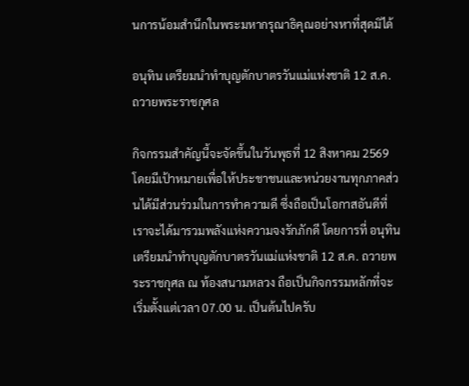นการน้อมสำนึกในพระมหากรุณาธิคุณอย่างหาที่สุดมิได้

อนุทิน เตรียมนำทำบุญตักบาตรวันแม่แห่งชาติ 12 ส.ค. ถวายพระราชกุศล

กิจกรรมสำคัญนี้จะจัดขึ้นในวันพุธที่ 12 สิงหาคม 2569 โดยมีเป้าหมายเพื่อให้ประชาชนและหน่วยงานทุกภาคส่วนได้มีส่วนร่วมในการทำความดี ซึ่งถือเป็นโอกาสอันดีที่เราจะได้มารวมพลังแห่งความจงรักภักดี โดยการที่ อนุทิน เตรียมนำทำบุญตักบาตรวันแม่แห่งชาติ 12 ส.ค. ถวายพระราชกุศล ณ ท้องสนามหลวง ถือเป็นกิจกรรมหลักที่จะเริ่มตั้งแต่เวลา 07.00 น. เป็นต้นไปครับ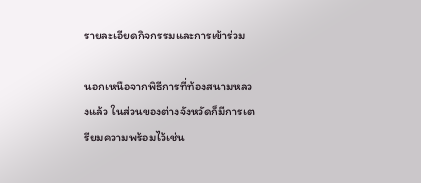รายละเอียดกิจกรรมและการเข้าร่วม

นอกเหนือจากพิธีการที่ท้องสนามหลวงแล้ว ในส่วนของต่างจังหวัดก็มีการเตรียมความพร้อมไว้เช่น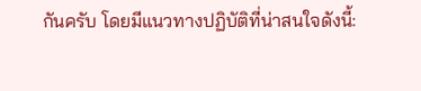กันครับ โดยมีแนวทางปฏิบัติที่น่าสนใจดังนี้: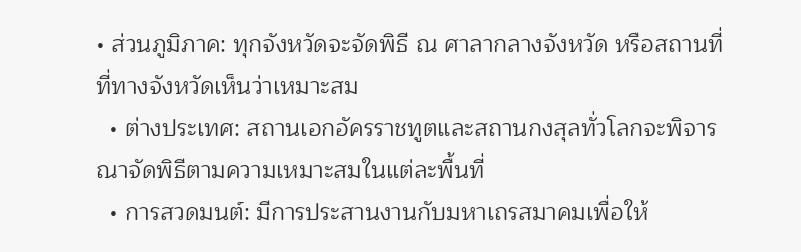• ส่วนภูมิภาค: ทุกจังหวัดจะจัดพิธี ณ ศาลากลางจังหวัด หรือสถานที่ที่ทางจังหวัดเห็นว่าเหมาะสม
  • ต่างประเทศ: สถานเอกอัครราชทูตและสถานกงสุลทั่วโลกจะพิจารณาจัดพิธีตามความเหมาะสมในแต่ละพื้นที่
  • การสวดมนต์: มีการประสานงานกับมหาเถรสมาคมเพื่อให้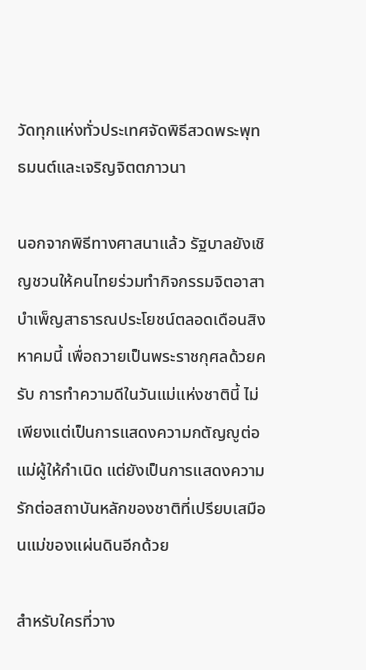วัดทุกแห่งทั่วประเทศจัดพิธีสวดพระพุทธมนต์และเจริญจิตตภาวนา

นอกจากพิธีทางศาสนาแล้ว รัฐบาลยังเชิญชวนให้คนไทยร่วมทำกิจกรรมจิตอาสาบำเพ็ญสาธารณประโยชน์ตลอดเดือนสิงหาคมนี้ เพื่อถวายเป็นพระราชกุศลด้วยครับ การทำความดีในวันแม่แห่งชาตินี้ ไม่เพียงแต่เป็นการแสดงความกตัญญูต่อแม่ผู้ให้กำเนิด แต่ยังเป็นการแสดงความรักต่อสถาบันหลักของชาติที่เปรียบเสมือนแม่ของแผ่นดินอีกด้วย

สำหรับใครที่วาง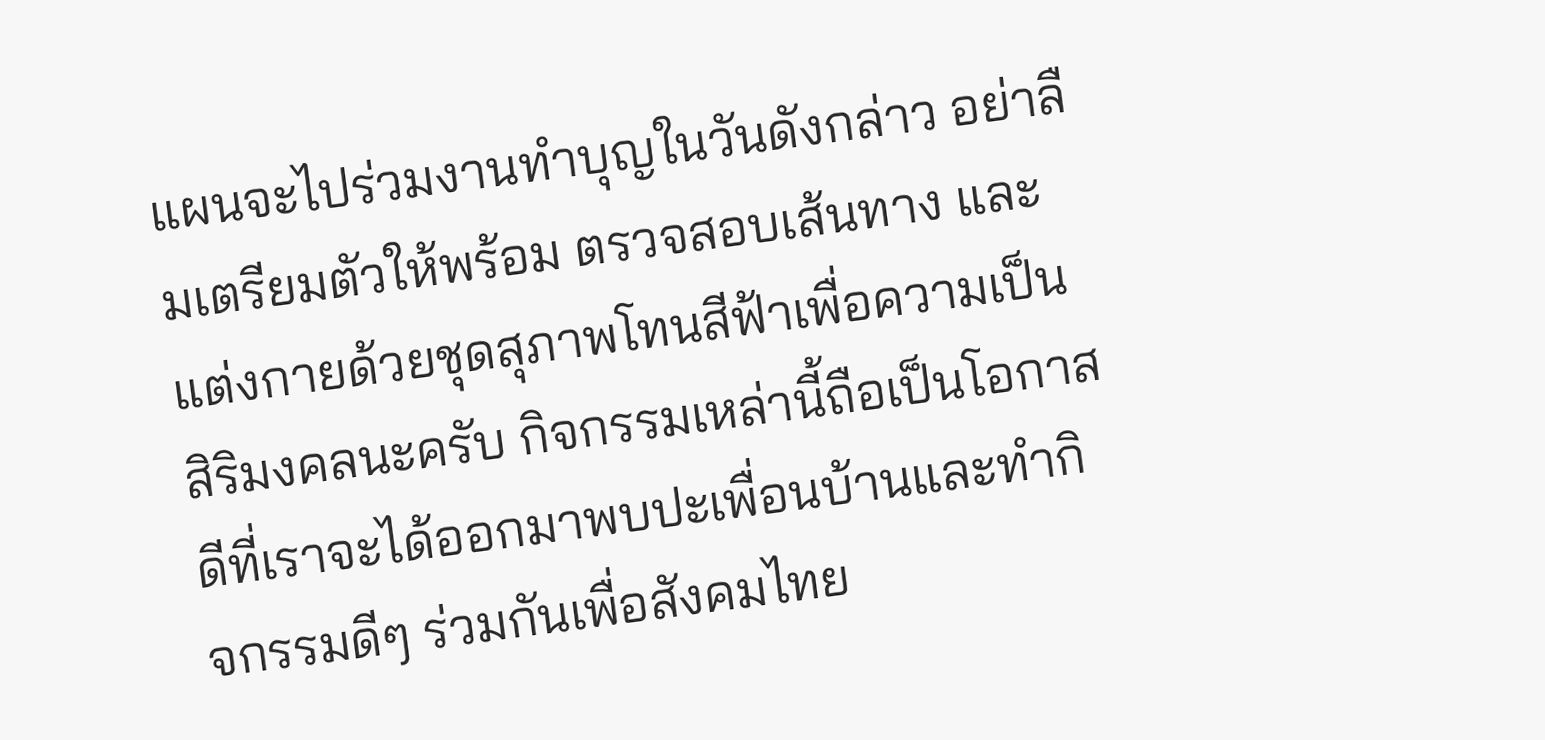แผนจะไปร่วมงานทำบุญในวันดังกล่าว อย่าลืมเตรียมตัวให้พร้อม ตรวจสอบเส้นทาง และแต่งกายด้วยชุดสุภาพโทนสีฟ้าเพื่อความเป็นสิริมงคลนะครับ กิจกรรมเหล่านี้ถือเป็นโอกาสดีที่เราจะได้ออกมาพบปะเพื่อนบ้านและทำกิจกรรมดีๆ ร่วมกันเพื่อสังคมไทย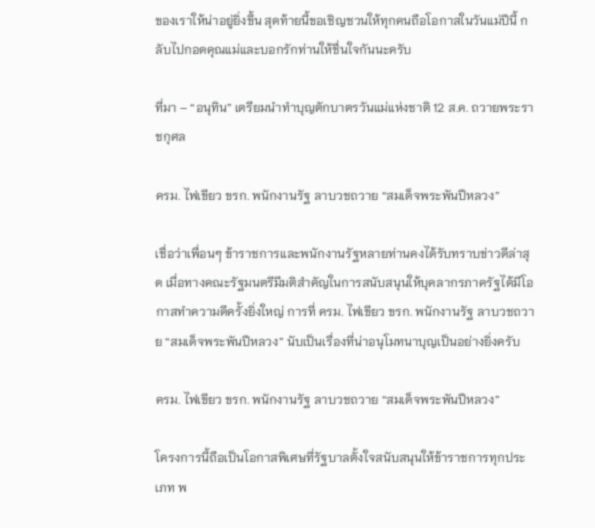ของเราให้น่าอยู่ยิ่งขึ้น สุดท้ายนี้ขอเชิญชวนให้ทุกคนถือโอกาสในวันแม่ปีนี้ กลับไปกอดคุณแม่และบอกรักท่านให้ชื่นใจกันนะครับ

ที่มา – “อนุทิน” เตรียมนำทำบุญตักบาตรวันแม่แห่งชาติ 12 ส.ค. ถวายพระราชกุศล

ครม. ไฟเขียว ขรก. พนักงานรัฐ ลาบวชถวาย “สมเด็จพระพันปีหลวง”

เชื่อว่าเพื่อนๆ ข้าราชการและพนักงานรัฐหลายท่านคงได้รับทราบข่าวดีล่าสุด เมื่อทางคณะรัฐมนตรีมีมติสำคัญในการสนับสนุนให้บุคลากรภาครัฐได้มีโอกาสทำความดีครั้งยิ่งใหญ่ การที่ ครม. ไฟเขียว ขรก. พนักงานรัฐ ลาบวชถวาย “สมเด็จพระพันปีหลวง” นับเป็นเรื่องที่น่าอนุโมทนาบุญเป็นอย่างยิ่งครับ

ครม. ไฟเขียว ขรก. พนักงานรัฐ ลาบวชถวาย “สมเด็จพระพันปีหลวง”

โครงการนี้ถือเป็นโอกาสพิเศษที่รัฐบาลตั้งใจสนับสนุนให้ข้าราชการทุกประเภท พ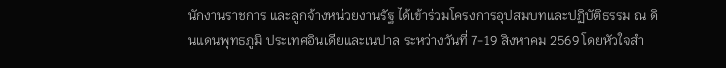นักงานราชการ และลูกจ้างหน่วยงานรัฐ ได้เข้าร่วมโครงการอุปสมบทและปฏิบัติธรรม ณ ดินแดนพุทธภูมิ ประเทศอินเดียและเนปาล ระหว่างวันที่ 7-19 สิงหาคม 2569 โดยหัวใจสำ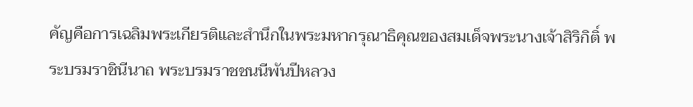คัญคือการเฉลิมพระเกียรติและสำนึกในพระมหากรุณาธิคุณของสมเด็จพระนางเจ้าสิริกิติ์ พระบรมราชินีนาถ พระบรมราชชนนีพันปีหลวง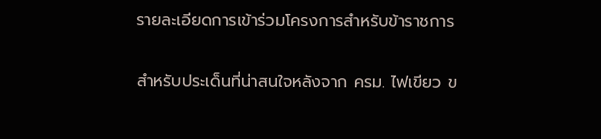รายละเอียดการเข้าร่วมโครงการสำหรับข้าราชการ

สำหรับประเด็นที่น่าสนใจหลังจาก ครม. ไฟเขียว ข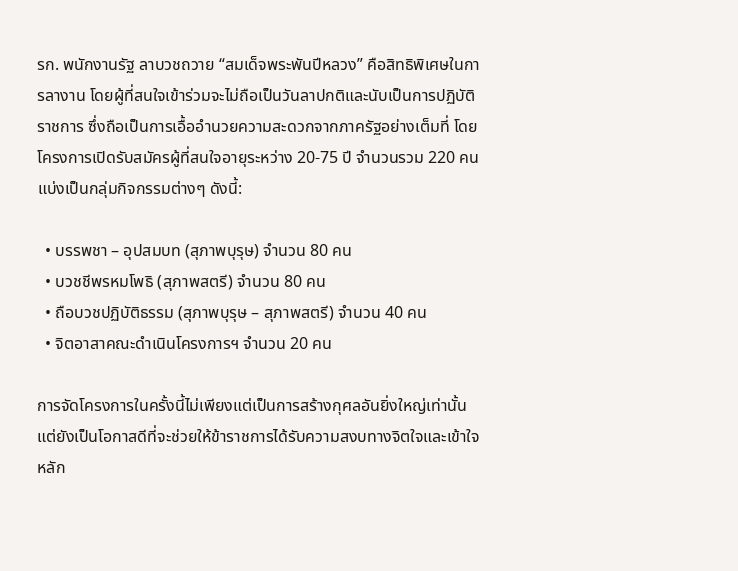รก. พนักงานรัฐ ลาบวชถวาย “สมเด็จพระพันปีหลวง” คือสิทธิพิเศษในการลางาน โดยผู้ที่สนใจเข้าร่วมจะไม่ถือเป็นวันลาปกติและนับเป็นการปฏิบัติราชการ ซึ่งถือเป็นการเอื้ออำนวยความสะดวกจากภาครัฐอย่างเต็มที่ โดยโครงการเปิดรับสมัครผู้ที่สนใจอายุระหว่าง 20-75 ปี จำนวนรวม 220 คน แบ่งเป็นกลุ่มกิจกรรมต่างๆ ดังนี้:

  • บรรพชา – อุปสมบท (สุภาพบุรุษ) จำนวน 80 คน
  • บวชชีพรหมโพธิ (สุภาพสตรี) จำนวน 80 คน
  • ถือบวชปฏิบัติธรรม (สุภาพบุรุษ – สุภาพสตรี) จำนวน 40 คน
  • จิตอาสาคณะดำเนินโครงการฯ จำนวน 20 คน

การจัดโครงการในครั้งนี้ไม่เพียงแต่เป็นการสร้างกุศลอันยิ่งใหญ่เท่านั้น แต่ยังเป็นโอกาสดีที่จะช่วยให้ข้าราชการได้รับความสงบทางจิตใจและเข้าใจหลัก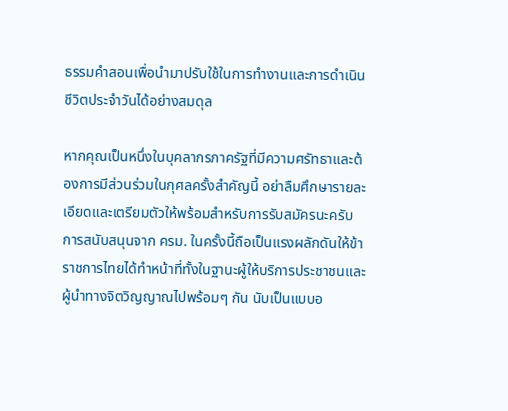ธรรมคำสอนเพื่อนำมาปรับใช้ในการทำงานและการดำเนินชีวิตประจำวันได้อย่างสมดุล

หากคุณเป็นหนึ่งในบุคลากรภาครัฐที่มีความศรัทธาและต้องการมีส่วนร่วมในกุศลครั้งสำคัญนี้ อย่าลืมศึกษารายละเอียดและเตรียมตัวให้พร้อมสำหรับการรับสมัครนะครับ การสนับสนุนจาก ครม. ในครั้งนี้ถือเป็นแรงผลักดันให้ข้าราชการไทยได้ทำหน้าที่ทั้งในฐานะผู้ให้บริการประชาชนและผู้นำทางจิตวิญญาณไปพร้อมๆ กัน นับเป็นแบบอ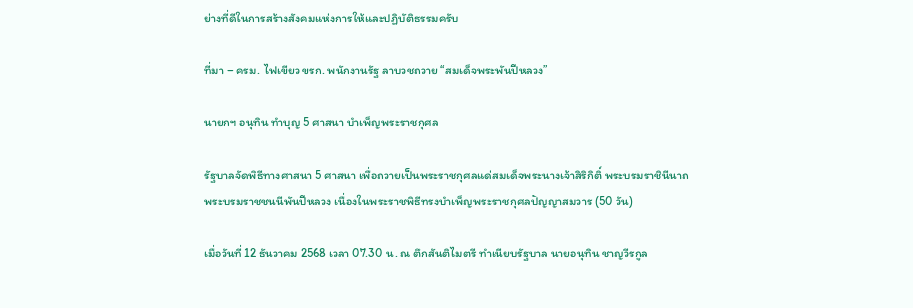ย่างที่ดีในการสร้างสังคมแห่งการให้และปฏิบัติธรรมครับ

ที่มา – ครม. ไฟเขียว ขรก. พนักงานรัฐ ลาบวชถวาย “สมเด็จพระพันปีหลวง”

นายกฯ อนุทิน ทำบุญ 5 ศาสนา บำเพ็ญพระราชกุศล

รัฐบาลจัดพิธีทางศาสนา 5 ศาสนา เพื่อถวายเป็นพระราชกุศลแด่สมเด็จพระนางเจ้าสิริกิติ์ พระบรมราชินีนาถ พระบรมราชชนนีพันปีหลวง เนื่องในพระราชพิธีทรงบำเพ็ญพระราชกุศลปัญญาสมวาร (50 วัน)

เมื่อวันที่ 12 ธันวาคม 2568 เวลา 07.30 น. ณ ตึกสันติไมตรี ทำเนียบรัฐบาล นายอนุทิน ชาญวีรกูล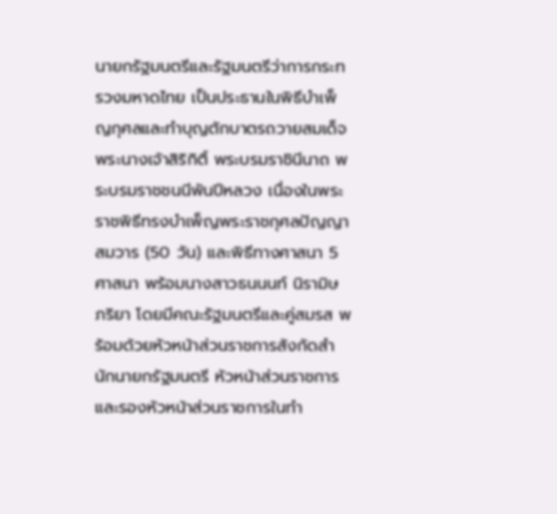นายกรัฐมนตรีและรัฐมนตรีว่าการกระทรวงมหาดไทย เป็นประธานในพิธีบำเพ็ญกุศลและทำบุญตักบาตรถวายสมเด็จพระนางเจ้าสิริกิติ์ พระบรมราชินีนาถ พระบรมราชชนนีพันปีหลวง เนื่องในพระราชพิธีทรงบำเพ็ญพระราชกุศลปัญญาสมวาร (50 วัน) และพิธีทางศาสนา 5 ศาสนา พร้อมนางสาวธนนนท์ นิรามิษ ภริยา โดยมีคณะรัฐมนตรีและคู่สมรส พร้อมด้วยหัวหน้าส่วนราชการสังกัดสำนักนายกรัฐมนตรี หัวหน้าส่วนราชการและรองหัวหน้าส่วนราชการในทำ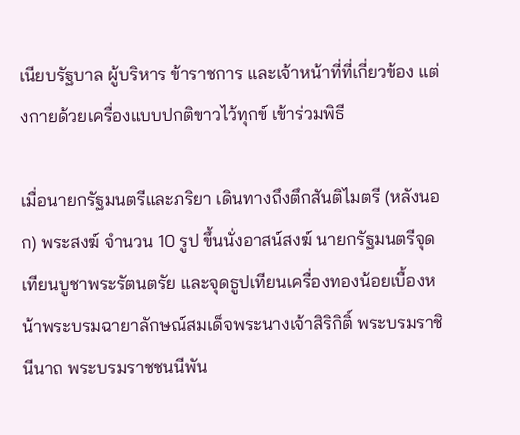เนียบรัฐบาล ผู้บริหาร ข้าราชการ และเจ้าหน้าที่ที่เกี่ยวข้อง แต่งกายด้วยเครื่องแบบปกติขาวไว้ทุกข์ เข้าร่วมพิธี

เมื่อนายกรัฐมนตรีและภริยา เดินทางถึงตึกสันติไมตรี (หลังนอก) พระสงฆ์ จำนวน 10 รูป ขึ้นนั่งอาสน์สงฆ์ นายกรัฐมนตรีจุดเทียนบูชาพระรัตนตรัย และจุดธูปเทียนเครื่องทองน้อยเบื้องหน้าพระบรมฉายาลักษณ์สมเด็จพระนางเจ้าสิริกิติ์ พระบรมราชินีนาถ พระบรมราชชนนีพัน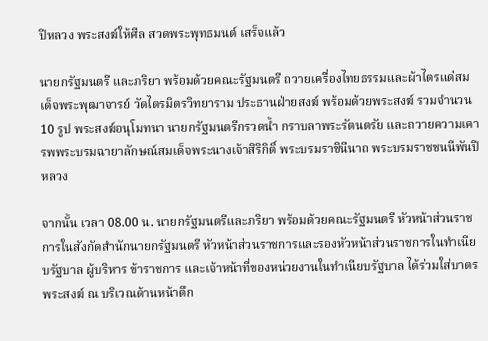ปีหลวง พระสงฆ์ให้ศีล สวดพระพุทธมนต์ เสร็จแล้ว

นายกรัฐมนตรี และภริยา พร้อมด้วยคณะรัฐมนตรี ถวายเครื่องไทยธรรมและผ้าไตรแด่สมเด็จพระพุฒาจารย์ วัดไตรมิตรวิทยาราม ประธานฝ่ายสงฆ์ พร้อมด้วยพระสงฆ์ รวมจำนวน 10 รูป พระสงฆ์อนุโมทนา นายกรัฐมนตรีกรวดน้ำ กราบลาพระรัตนตรัย และถวายความเคารพพระบรมฉายาลักษณ์สมเด็จพระนางเจ้าสิริกิติ์ พระบรมราชินีนาถ พระบรมราชชนนีพันปีหลวง

จากนั้น เวลา 08.00 น. นายกรัฐมนตรีและภริยา พร้อมด้วยคณะรัฐมนตรี หัวหน้าส่วนราชการในสังกัดสำนักนายกรัฐมนตรี หัวหน้าส่วนราชการและรองหัวหน้าส่วนราชการในทำเนียบรัฐบาล ผู้บริหาร ข้าราชการ และเจ้าหน้าที่ของหน่วยงานในทำเนียบรัฐบาล ได้ร่วมใส่บาตรพระสงฆ์ ณ บริเวณด้านหน้าตึก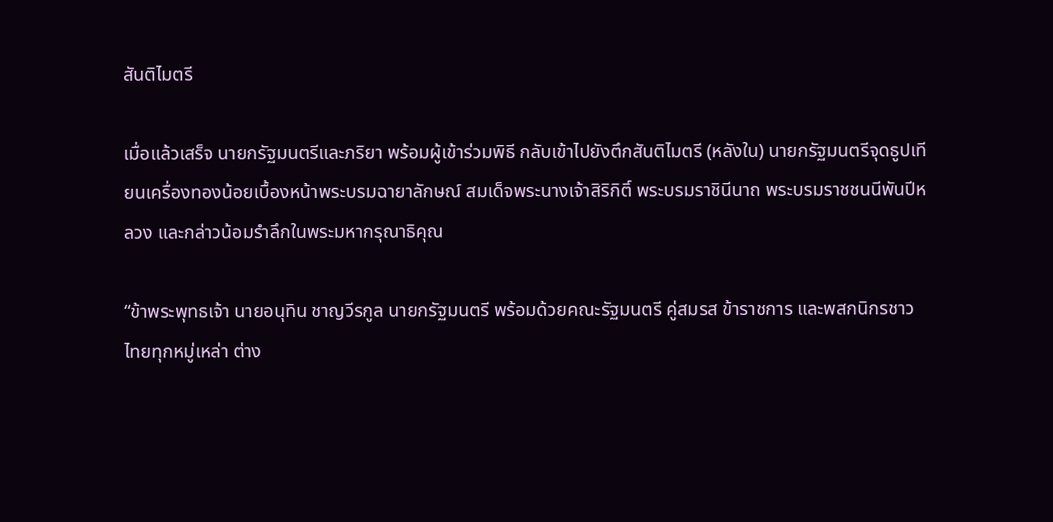สันติไมตรี

เมื่อแล้วเสร็จ นายกรัฐมนตรีและภริยา พร้อมผู้เข้าร่วมพิธี กลับเข้าไปยังตึกสันติไมตรี (หลังใน) นายกรัฐมนตรีจุดธูปเทียนเครื่องทองน้อยเบื้องหน้าพระบรมฉายาลักษณ์ สมเด็จพระนางเจ้าสิริกิติ์ พระบรมราชินีนาถ พระบรมราชชนนีพันปีหลวง และกล่าวน้อมรำลึกในพระมหากรุณาธิคุณ

“ข้าพระพุทธเจ้า นายอนุทิน ชาญวีรกูล นายกรัฐมนตรี พร้อมด้วยคณะรัฐมนตรี คู่สมรส ข้าราชการ และพสกนิกรชาวไทยทุกหมู่เหล่า ต่าง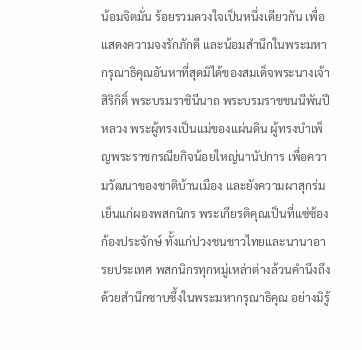น้อมจิตมั่น ร้อยรวมดวงใจเป็นหนึ่งเดียวกัน เพื่อแสดงความจงรักภักดี และน้อมสำนึกในพระมหากรุณาธิคุณอันหาที่สุดมิได้ของสมเด็จพระนางเจ้าสิริกิติ์ พระบรมราชินีนาถ พระบรมราชชนนีพันปีหลวง พระผู้ทรงเป็นแม่ของแผ่นดิน ผู้ทรงบำเพ็ญพระราชกรณียกิจน้อยใหญ่นานัปการ เพื่อความวัฒนาของชาติบ้านเมือง และยังความผาสุกร่มเย็นแก่ผองพสกนิกร พระเกียรติคุณเป็นที่แซ่ซ้องก้องประจักษ์ ทั้งแก่ปวงชนชาวไทยและนานาอารยประเทศ พสกนิกรทุกหมู่เหล่าต่างล้วนคำนึงถึงด้วยสำนึกซาบซึ้งในพระมหากรุณาธิคุณ อย่างมิรู้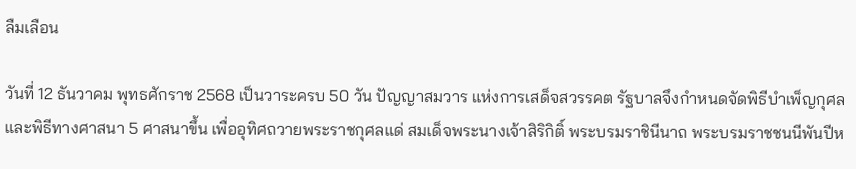ลืมเลือน

วันที่ 12 ธันวาคม พุทธศักราช 2568 เป็นวาระครบ 50 วัน ปัญญาสมวาร แห่งการเสด็จสวรรคต รัฐบาลจึงกำหนดจัดพิธีบำเพ็ญกุศล และพิธีทางศาสนา 5 ศาสนาขึ้น เพื่ออุทิศถวายพระราชกุศลแด่ สมเด็จพระนางเจ้าสิริกิติ์ พระบรมราชินีนาถ พระบรมราชชนนีพันปีห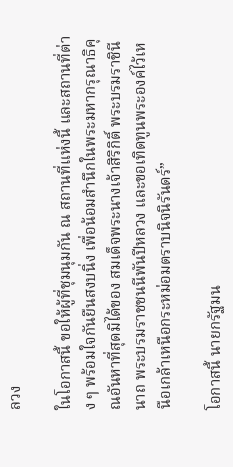ลวง

ในโอกาสนี้ ขอให้ผู้ที่ชุมนุมกัน ณ สถานที่แห่งนี้ และสถานที่ต่าง ๆ พร้อมใจกันยืนสงบนิ่ง เพื่อน้อมสำนึกในพระมหากรุณาธิคุณอันหาที่สุดมิได้ของ สมเด็จพระนางเจ้าสิริกิติ์ พระบรมราชินีนาถ พระบรมราชชนนีพันปีหลวง และขอเทิดทูนพระองค์ไว้เหนือเกล้าเหนือกระหม่อมตราบนิจนิรันดร์”

โอกาสนี้ นายกรัฐมน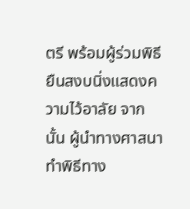ตรี พร้อมผู้ร่วมพิธียืนสงบนิ่งแสดงความไว้อาลัย จากนั้น ผู้นำทางศาสนาทำพิธีทาง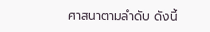ศาสนาตามลำดับ ดังนี้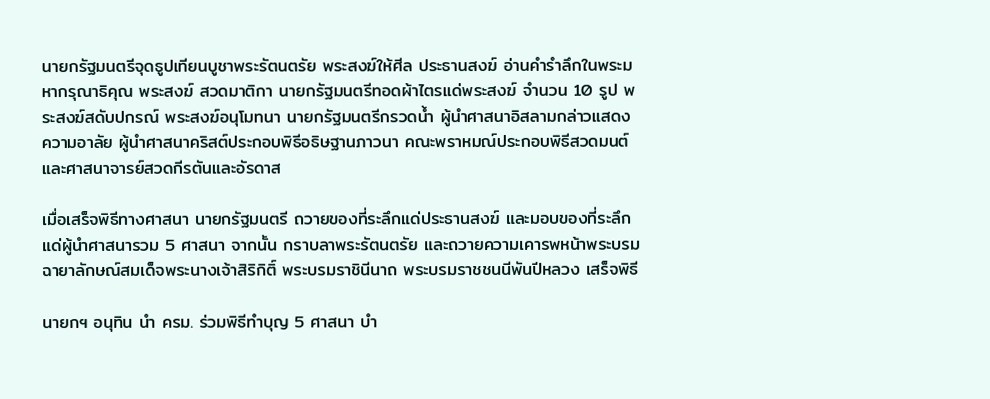นายกรัฐมนตรีจุดธูปเทียนบูชาพระรัตนตรัย พระสงฆ์ให้ศีล ประธานสงฆ์ อ่านคำรำลึกในพระมหากรุณาธิคุณ พระสงฆ์ สวดมาติกา นายกรัฐมนตรีทอดผ้าไตรแด่พระสงฆ์ จำนวน 10 รูป พระสงฆ์สดับปกรณ์ พระสงฆ์อนุโมทนา นายกรัฐมนตรีกรวดน้ำ ผู้นำศาสนาอิสลามกล่าวแสดงความอาลัย ผู้นำศาสนาคริสต์ประกอบพิธีอธิษฐานภาวนา คณะพราหมณ์ประกอบพิธีสวดมนต์ และศาสนาจารย์สวดกีรตันและอัรดาส

เมื่อเสร็จพิธีทางศาสนา นายกรัฐมนตรี ถวายของที่ระลึกแด่ประธานสงฆ์ และมอบของที่ระลึก แด่ผู้นำศาสนารวม 5 ศาสนา จากนั้น กราบลาพระรัตนตรัย และถวายความเคารพหน้าพระบรมฉายาลักษณ์สมเด็จพระนางเจ้าสิริกิติ์ พระบรมราชินีนาถ พระบรมราชชนนีพันปีหลวง เสร็จพิธี

นายกฯ อนุทิน นำ ครม. ร่วมพิธีทำบุญ 5 ศาสนา บำ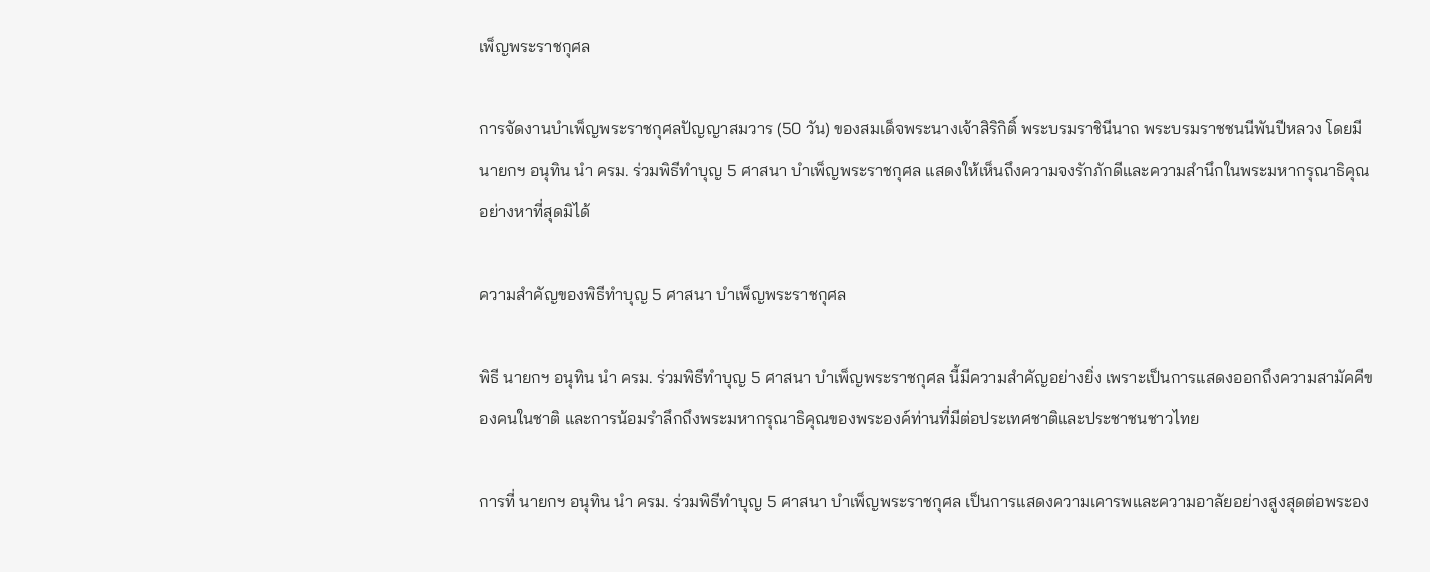เพ็ญพระราชกุศล

การจัดงานบำเพ็ญพระราชกุศลปัญญาสมวาร (50 วัน) ของสมเด็จพระนางเจ้าสิริกิติ์ พระบรมราชินีนาถ พระบรมราชชนนีพันปีหลวง โดยมี นายกฯ อนุทิน นำ ครม. ร่วมพิธีทำบุญ 5 ศาสนา บำเพ็ญพระราชกุศล แสดงให้เห็นถึงความจงรักภักดีและความสำนึกในพระมหากรุณาธิคุณอย่างหาที่สุดมิได้

ความสำคัญของพิธีทำบุญ 5 ศาสนา บำเพ็ญพระราชกุศล

พิธี นายกฯ อนุทิน นำ ครม. ร่วมพิธีทำบุญ 5 ศาสนา บำเพ็ญพระราชกุศล นี้มีความสำคัญอย่างยิ่ง เพราะเป็นการแสดงออกถึงความสามัคคีของคนในชาติ และการน้อมรำลึกถึงพระมหากรุณาธิคุณของพระองค์ท่านที่มีต่อประเทศชาติและประชาชนชาวไทย

การที่ นายกฯ อนุทิน นำ ครม. ร่วมพิธีทำบุญ 5 ศาสนา บำเพ็ญพระราชกุศล เป็นการแสดงความเคารพและความอาลัยอย่างสูงสุดต่อพระอง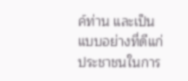ค์ท่าน และเป็นแบบอย่างที่ดีแก่ประชาชนในการ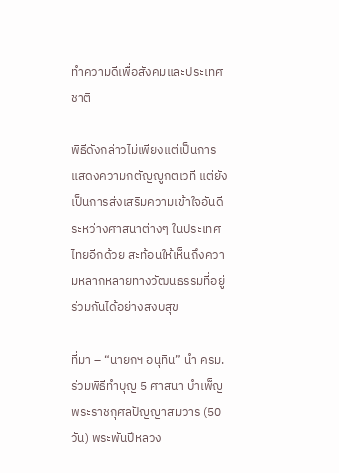ทำความดีเพื่อสังคมและประเทศชาติ

พิธีดังกล่าวไม่เพียงแต่เป็นการแสดงความกตัญญูกตเวที แต่ยังเป็นการส่งเสริมความเข้าใจอันดีระหว่างศาสนาต่างๆ ในประเทศไทยอีกด้วย สะท้อนให้เห็นถึงความหลากหลายทางวัฒนธรรมที่อยู่ร่วมกันได้อย่างสงบสุข

ที่มา – “นายกฯ อนุทิน” นำ ครม. ร่วมพิธีทำบุญ 5 ศาสนา บำเพ็ญพระราชกุศลปัญญาสมวาร (50 วัน) พระพันปีหลวง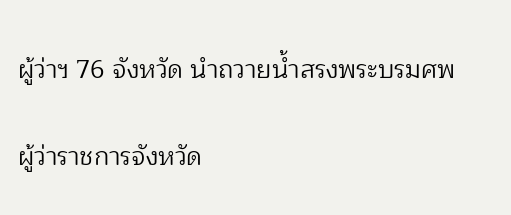ผู้ว่าฯ 76 จังหวัด นำถวายน้ำสรงพระบรมศพ

ผู้ว่าราชการจังหวัด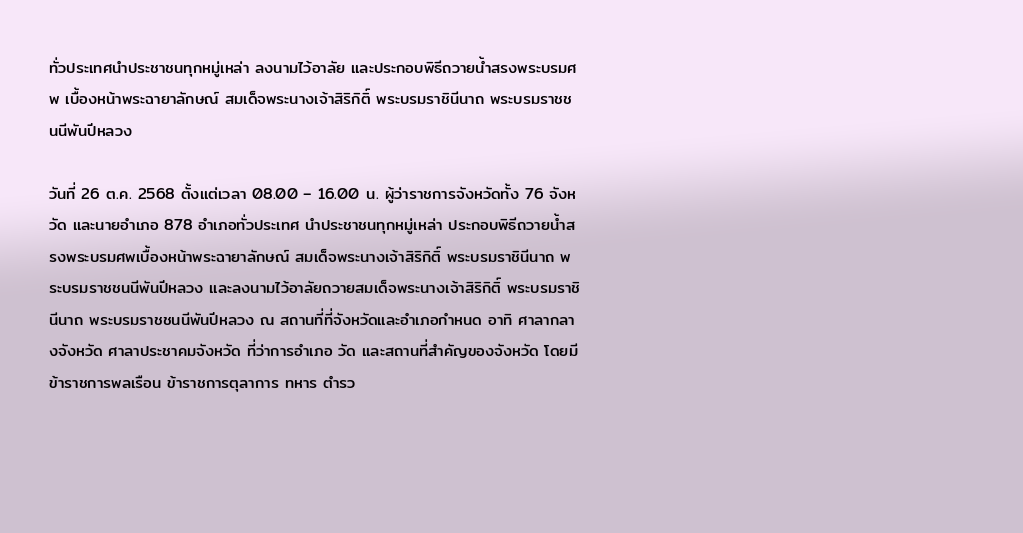ทั่วประเทศนำประชาชนทุกหมู่เหล่า ลงนามไว้อาลัย และประกอบพิธีถวายน้ำสรงพระบรมศพ เบื้องหน้าพระฉายาลักษณ์ สมเด็จพระนางเจ้าสิริกิติ์ พระบรมราชินีนาถ พระบรมราชชนนีพันปีหลวง

วันที่ 26 ต.ค. 2568 ตั้งแต่เวลา 08.00 – 16.00 น. ผู้ว่าราชการจังหวัดทั้ง 76 จังหวัด และนายอำเภอ 878 อำเภอทั่วประเทศ นำประชาชนทุกหมู่เหล่า ประกอบพิธีถวายน้ำสรงพระบรมศพเบื้องหน้าพระฉายาลักษณ์ สมเด็จพระนางเจ้าสิริกิติ์ พระบรมราชินีนาถ พระบรมราชชนนีพันปีหลวง และลงนามไว้อาลัยถวายสมเด็จพระนางเจ้าสิริกิติ์ พระบรมราชินีนาถ พระบรมราชชนนีพันปีหลวง ณ สถานที่ที่จังหวัดและอำเภอกำหนด อาทิ ศาลากลางจังหวัด ศาลาประชาคมจังหวัด ที่ว่าการอำเภอ วัด และสถานที่สำคัญของจังหวัด โดยมี ข้าราชการพลเรือน ข้าราชการตุลาการ ทหาร ตำรว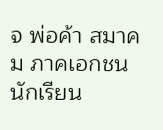จ พ่อค้า สมาคม ภาคเอกชน นักเรียน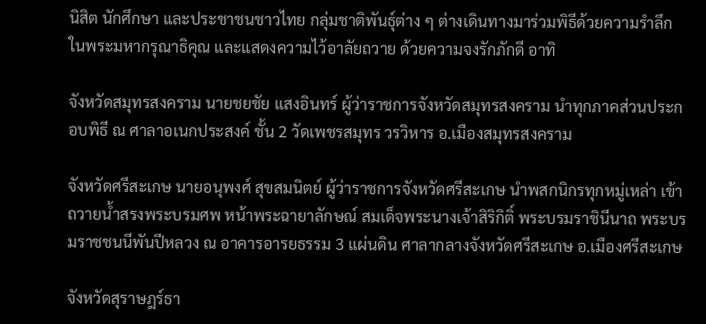นิสิต นักศึกษา และประชาชนชาวไทย กลุ่มชาติพันธุ์ต่าง ๆ ต่างเดินทางมาร่วมพิธีด้วยความรำลึกในพระมหากรุณาธิคุณ และแสดงความไว้อาลัยถวาย ด้วยความจงรักภักดี อาทิ

จังหวัดสมุทรสงคราม นายชยชัย แสงอินทร์ ผู้ว่าราชการจังหวัดสมุทรสงคราม นำทุกภาคส่วนประกอบพิธี ณ ศาลาอเนกประสงค์ ชั้น 2 วัดเพชรสมุทร วรวิหาร อ.เมืองสมุทรสงคราม

จังหวัดศรีสะเกษ นายอนุพงศ์ สุขสมนิตย์ ผู้ว่าราชการจังหวัดศรีสะเกษ นำพสกนิกรทุกหมู่เหล่า เข้าถวายน้ำสรงพระบรมศพ หน้าพระฉายาลักษณ์ สมเด็จพระนางเจ้าสิริกิติ์ พระบรมราชินีนาถ พระบรมราชชนนีพันปีหลวง ณ อาคารอารยธรรม 3 แผ่นดิน ศาลากลางจังหวัดศรีสะเกษ อ.เมืองศรีสะเกษ

จังหวัดสุราษฎร์ธา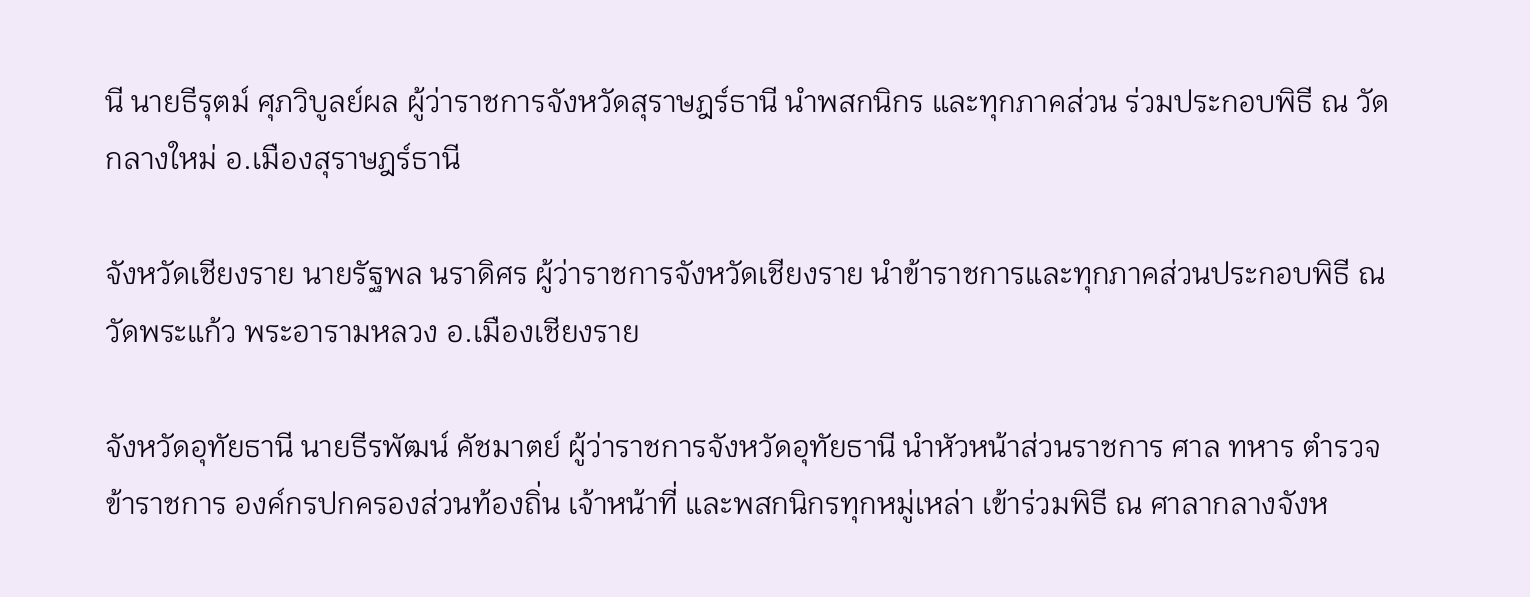นี นายธีรุตม์ ศุภวิบูลย์ผล ผู้ว่าราชการจังหวัดสุราษฎร์ธานี นำพสกนิกร และทุกภาคส่วน ร่วมประกอบพิธี ณ วัดกลางใหม่ อ.เมืองสุราษฎร์ธานี

จังหวัดเชียงราย นายรัฐพล นราดิศร ผู้ว่าราชการจังหวัดเชียงราย นำข้าราชการและทุกภาคส่วนประกอบพิธี ณ วัดพระแก้ว พระอารามหลวง อ.เมืองเชียงราย

จังหวัดอุทัยธานี นายธีรพัฒน์ คัชมาตย์ ผู้ว่าราชการจังหวัดอุทัยธานี นำหัวหน้าส่วนราชการ ศาล ทหาร ตำรวจ ข้าราชการ องค์กรปกครองส่วนท้องถิ่น เจ้าหน้าที่ และพสกนิกรทุกหมู่เหล่า เข้าร่วมพิธี ณ ศาลากลางจังห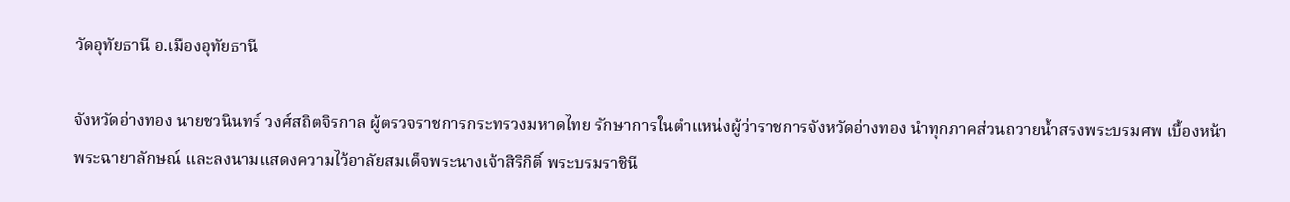วัดอุทัยธานี อ.เมืองอุทัยธานี

จังหวัดอ่างทอง นายชวนินทร์ วงศ์สถิตจิรกาล ผู้ตรวจราชการกระทรวงมหาดไทย รักษาการในตำแหน่งผู้ว่าราชการจังหวัดอ่างทอง นำทุกภาคส่วนถวายน้ำสรงพระบรมศพ เบื้องหน้าพระฉายาลักษณ์ และลงนามแสดงความไว้อาลัยสมเด็จพระนางเจ้าสิริกิติ์ พระบรมราชินี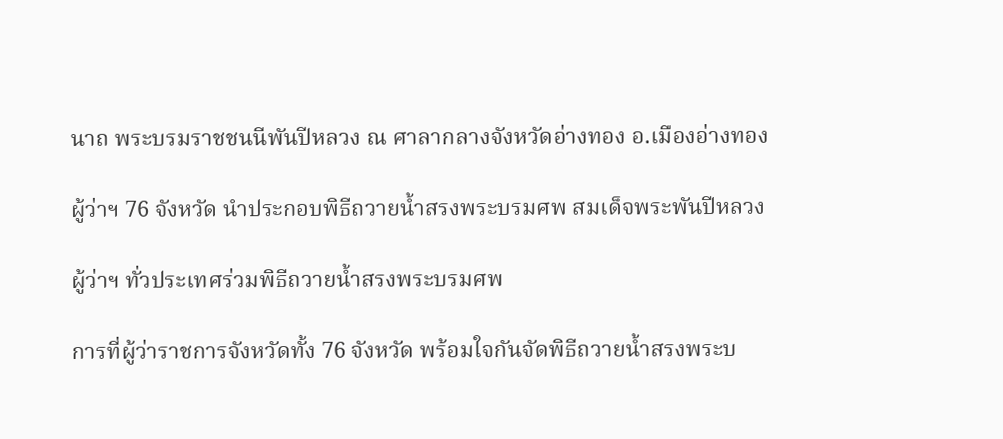นาถ พระบรมราชชนนีพันปีหลวง ณ ศาลากลางจังหวัดอ่างทอง อ.เมืองอ่างทอง

ผู้ว่าฯ 76 จังหวัด นำประกอบพิธีถวายน้ำสรงพระบรมศพ สมเด็จพระพันปีหลวง

ผู้ว่าฯ ทั่วประเทศร่วมพิธีถวายน้ำสรงพระบรมศพ

การที่ผู้ว่าราชการจังหวัดทั้ง 76 จังหวัด พร้อมใจกันจัดพิธีถวายน้ำสรงพระบ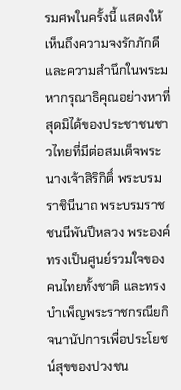รมศพในครั้งนี้ แสดงให้เห็นถึงความจงรักภักดีและความสำนึกในพระมหากรุณาธิคุณอย่างหาที่สุดมิได้ของประชาชนชาวไทยที่มีต่อสมเด็จพระนางเจ้าสิริกิติ์ พระบรมราชินีนาถ พระบรมราชชนนีพันปีหลวง พระองค์ทรงเป็นศูนย์รวมใจของคนไทยทั้งชาติ และทรงบำเพ็ญพระราชกรณียกิจนานัปการเพื่อประโยชน์สุขของปวงชน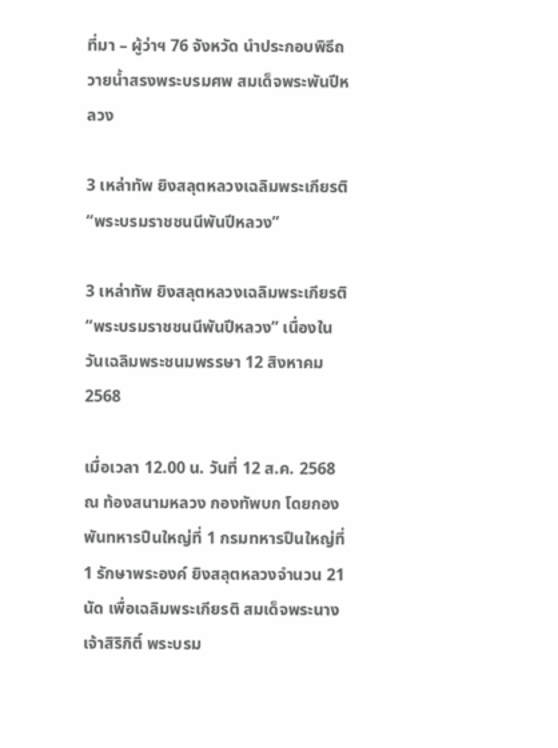ที่มา – ผู้ว่าฯ 76 จังหวัด นำประกอบพิธีถวายน้ำสรงพระบรมศพ สมเด็จพระพันปีหลวง

3 เหล่าทัพ ยิงสลุตหลวงเฉลิมพระเกียรติ “พระบรมราชชนนีพันปีหลวง”

3 เหล่าทัพ ยิงสลุตหลวงเฉลิมพระเกียรติ “พระบรมราชชนนีพันปีหลวง” เนื่องในวันเฉลิมพระชนมพรรษา 12 สิงหาคม 2568

เมื่อเวลา 12.00 น. วันที่ 12 ส.ค. 2568 ณ ท้องสนามหลวง กองทัพบก โดยกองพันทหารปืนใหญ่ที่ 1 กรมทหารปืนใหญ่ที่ 1 รักษาพระองค์ ยิงสลุตหลวงจำนวน 21 นัด เพื่อเฉลิมพระเกียรติ สมเด็จพระนางเจ้าสิริกิติ์ พระบรม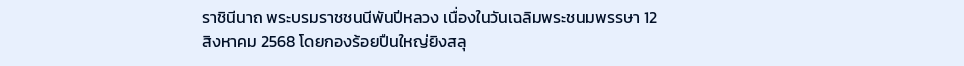ราชินีนาถ พระบรมราชชนนีพันปีหลวง เนื่องในวันเฉลิมพระชนมพรรษา 12 สิงหาคม 2568 โดยกองร้อยปืนใหญ่ยิงสลุ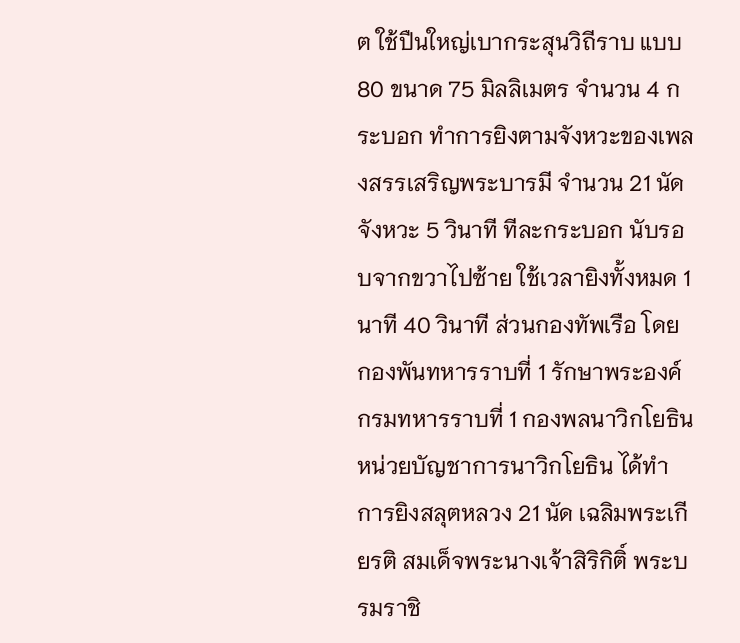ต ใช้ปืนใหญ่เบากระสุนวิถีราบ แบบ 80 ขนาด 75 มิลลิเมตร จำนวน 4 กระบอก ทำการยิงตามจังหวะของเพลงสรรเสริญพระบารมี จำนวน 21 นัด จังหวะ 5 วินาที ทีละกระบอก นับรอบจากขวาไปซ้าย ใช้เวลายิงทั้งหมด 1 นาที 40 วินาที ส่วนกองทัพเรือ โดย กองพันทหารราบที่ 1 รักษาพระองค์ กรมทหารราบที่ 1 กองพลนาวิกโยธิน หน่วยบัญชาการนาวิกโยธิน ได้ทำการยิงสลุตหลวง 21 นัด เฉลิมพระเกียรติ สมเด็จพระนางเจ้าสิริกิติ์ พระบรมราชิ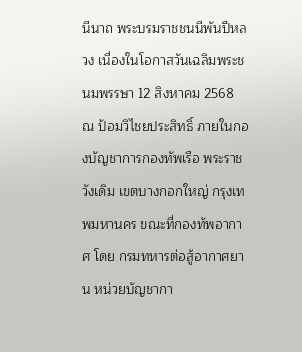นีนาถ พระบรมราชชนนีพันปีหลวง เนื่องในโอกาสวันเฉลิมพระชนมพรรษา 12 สิงหาคม 2568 ณ ป้อมวิไชยประสิทธิ์ ภายในกองบัญชาการกองทัพเรือ พระราชวังเดิม เขตบางกอกใหญ่ กรุงเทพมหานคร ขณะที่กองทัพอากาศ โดย กรมทหารต่อสู้อากาศยาน หน่วยบัญชากา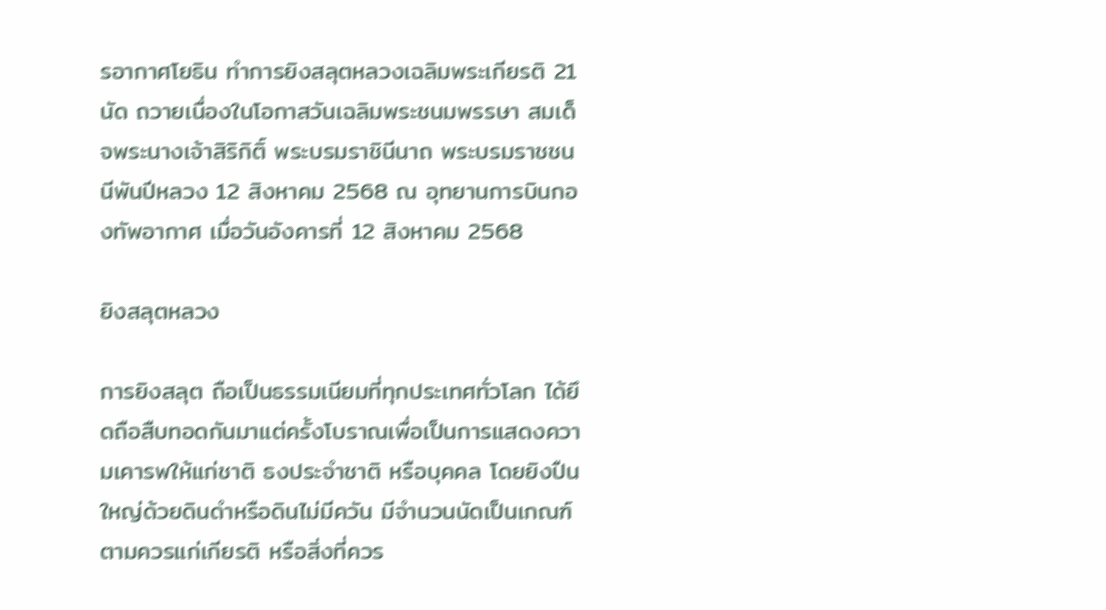รอากาศโยธิน ทำการยิงสลุตหลวงเฉลิมพระเกียรติ 21 นัด ถวายเนื่องในโอกาสวันเฉลิมพระชนมพรรษา สมเด็จพระนางเจ้าสิริกิติ์ พระบรมราชินีนาถ พระบรมราชชนนีพันปีหลวง 12 สิงหาคม 2568 ณ อุทยานการบินกองทัพอากาศ เมื่อวันอังคารที่ 12 สิงหาคม 2568

ยิงสลุตหลวง

การยิงสลุต ถือเป็นธรรมเนียมที่ทุกประเทศทั่วโลก ได้ยึดถือสืบทอดกันมาแต่ครั้งโบราณเพื่อเป็นการแสดงความเคารพให้แก่ชาติ ธงประจำชาติ หรือบุคคล โดยยิงปืนใหญ่ด้วยดินดำหรือดินไม่มีควัน มีจำนวนนัดเป็นเกณฑ์ตามควรแก่เกียรติ หรือสิ่งที่ควร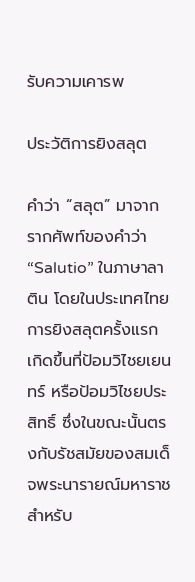รับความเคารพ

ประวัติการยิงสลุต

คำว่า “สลุต” มาจากรากศัพท์ของคำว่า “Salutio” ในภาษาลาติน โดยในประเทศไทย การยิงสลุตครั้งแรกเกิดขึ้นที่ป้อมวิไชยเยนทร์ หรือป้อมวิไชยประสิทธิ์ ซึ่งในขณะนั้นตรงกับรัชสมัยของสมเด็จพระนารายณ์มหาราช สำหรับ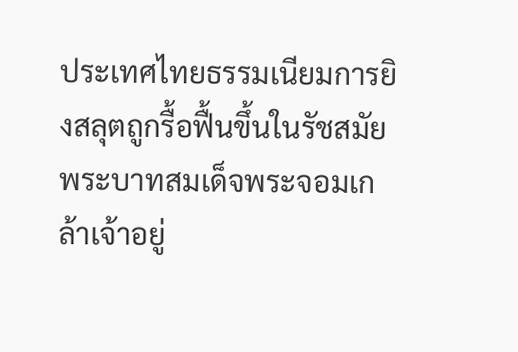ประเทศไทยธรรมเนียมการยิงสลุตถูกรื้อฟื้นขึ้นในรัชสมัยพระบาทสมเด็จพระจอมเกล้าเจ้าอยู่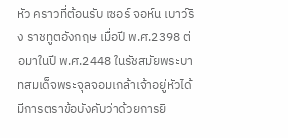หัว คราวที่ต้อนรับ เซอร์ จอห์น เบาว์ริง ราชทูตอังกฤษ เมื่อปี พ.ศ.2398 ต่อมาในปี พ.ศ.2448 ในรัชสมัยพระบาทสมเด็จพระจุลจอมเกล้าเจ้าอยู่หัวได้มีการตราข้อบังคับว่าด้วยการยิ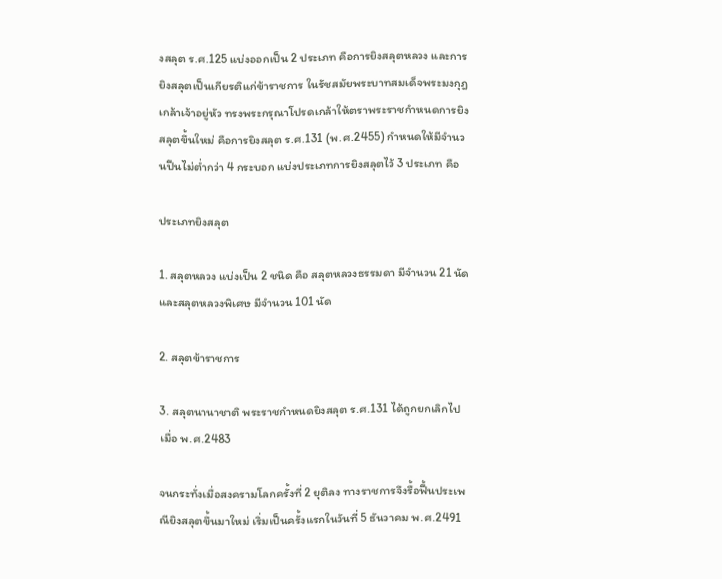งสลุต ร.ศ.125 แบ่งออกเป็น 2 ประเภท คือการยิงสลุตหลวง และการยิงสลุตเป็นเกียรติแก่ข้าราชการ ในรัชสมัยพระบาทสมเด็จพระมงกุฎเกล้าเจ้าอยู่หัว ทรงพระกรุณาโปรดเกล้าให้ตราพระราชกำหนดการยิงสลุตขึ้นใหม่ คือการยิงสลุต ร.ศ.131 (พ.ศ.2455) กำหนดให้มีจำนวนปืนไม่ต่ำกว่า 4 กระบอก แบ่งประเภทการยิงสลุตไว้ 3 ประเภท คือ

ประเภทยิงสลุต

1. สลุตหลวง แบ่งเป็น 2 ชนิด คือ สลุตหลวงธรรมดา มีจำนวน 21 นัด และสลุตหลวงพิเศษ มีจำนวน 101 นัด

2. สลุตข้าราชการ

3. สลุตนานาชาติ พระราชกำหนดยิงสลุต ร.ศ.131 ได้ถูกยกเลิกไปเมื่อ พ.ศ.2483

จนกระทั่งเมื่อสงครามโลกครั้งที่ 2 ยุติลง ทางราชการจึงรื้อฟื้นประเพณียิงสลุตขึ้นมาใหม่ เริ่มเป็นครั้งแรกในวันที่ 5 ธันวาคม พ.ศ.2491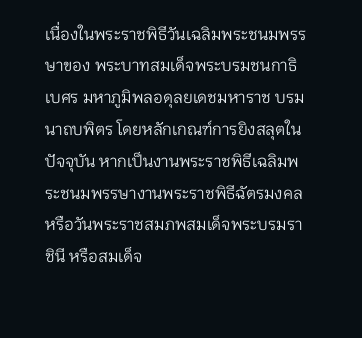เนื่องในพระราชพิธีวันเฉลิมพระชนมพรรษาของ พระบาทสมเด็จพระบรมชนกาธิเบศร มหาภูมิพลอดุลยเดชมหาราช บรมนาถบพิตร โดยหลักเกณฑ์การยิงสลุตในปัจจุบัน หากเป็นงานพระราชพิธีเฉลิมพระชนมพรรษางานพระราชพิธีฉัตรมงคล หรือวันพระราชสมภพสมเด็จพระบรมราชินี หรือสมเด็จ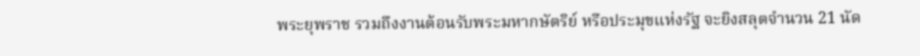พระยุพราช รวมถึงงานต้อนรับพระมหากษัตริย์ หรือประมุขแห่งรัฐ จะยิงสลุตจำนวน 21 นัด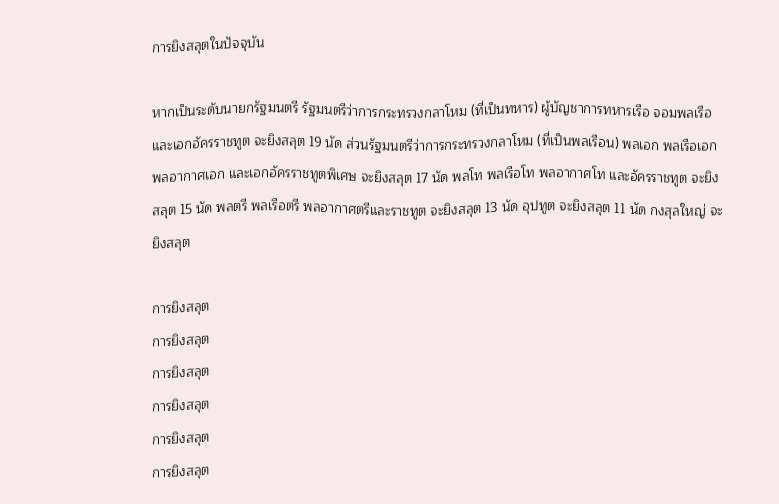การยิงสลุตในปัจจุบัน

หากเป็นระดับนายกรัฐมนตรี รัฐมนตรีว่าการกระทรวงกลาโหม (ที่เป็นทหาร) ผู้บัญชาการทหารเรือ จอมพลเรือ และเอกอัครราชทูต จะยิงสลุต 19 นัด ส่วนรัฐมนตรีว่าการกระทรวงกลาโหม (ที่เป็นพลเรือน) พลเอก พลเรือเอก พลอากาศเอก และเอกอัครราชทูตพิเศษ จะยิงสลุต 17 นัด พลโท พลเรือโท พลอากาศโท และอัครราชทูต จะยิงสลุต 15 นัด พลตรี พลเรือตรี พลอากาศตรีและราชทูต จะยิงสลุต 13 นัด อุปทูต จะยิงสลุต 11 นัด กงสุลใหญ่ จะยิงสลุต

การยิงสลุต
การยิงสลุต
การยิงสลุต
การยิงสลุต
การยิงสลุต
การยิงสลุต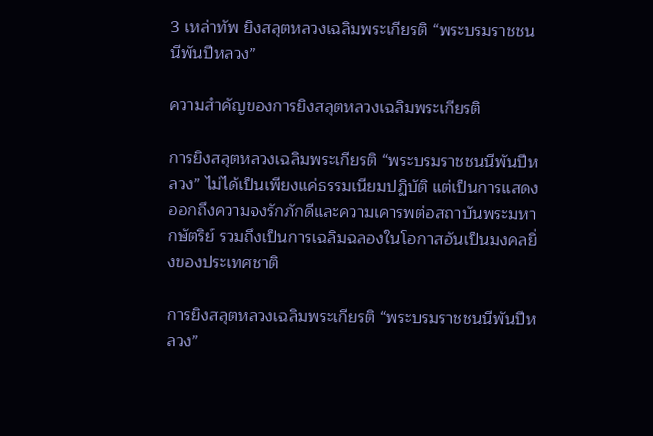3 เหล่าทัพ ยิงสลุตหลวงเฉลิมพระเกียรติ “พระบรมราชชนนีพันปีหลวง”

ความสำคัญของการยิงสลุตหลวงเฉลิมพระเกียรติ

การยิงสลุตหลวงเฉลิมพระเกียรติ “พระบรมราชชนนีพันปีหลวง” ไม่ได้เป็นเพียงแค่ธรรมเนียมปฏิบัติ แต่เป็นการแสดงออกถึงความจงรักภักดีและความเคารพต่อสถาบันพระมหากษัตริย์ รวมถึงเป็นการเฉลิมฉลองในโอกาสอันเป็นมงคลยิ่งของประเทศชาติ

การยิงสลุตหลวงเฉลิมพระเกียรติ “พระบรมราชชนนีพันปีหลวง”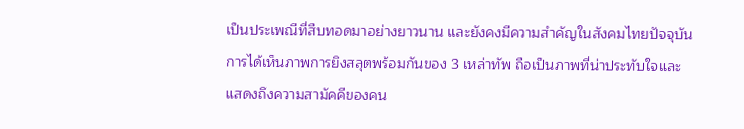เป็นประเพณีที่สืบทอดมาอย่างยาวนาน และยังคงมีความสำคัญในสังคมไทยปัจจุบัน การได้เห็นภาพการยิงสลุตพร้อมกันของ 3 เหล่าทัพ ถือเป็นภาพที่น่าประทับใจและแสดงถึงความสามัคคีของคน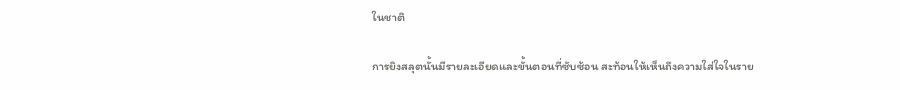ในชาติ

การยิงสลุตนั้นมีรายละเอียดและขั้นตอนที่ซับซ้อน สะท้อนให้เห็นถึงความใส่ใจในราย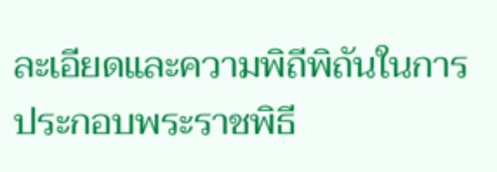ละเอียดและความพิถีพิถันในการประกอบพระราชพิธี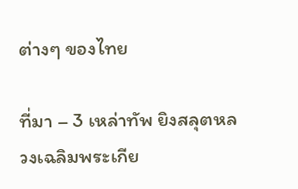ต่างๆ ของไทย

ที่มา – 3 เหล่าทัพ ยิงสลุตหลวงเฉลิมพระเกีย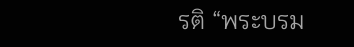รติ “พระบรม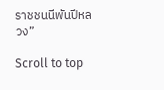ราชชนนีพันปีหลวง”

Scroll to top